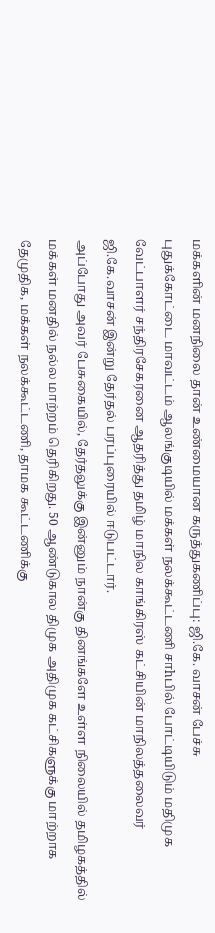மக்களின் மனநிலை தான் உண்மையான கருத்துகணிப்பு: ஜி.கே. வாசன் பேச்சு
புதுக்கோட்டை மாவட்டம் ஆலங்குடியில் மக்கள் நலக்கூட்டணி சாhபில் போட்டியிடும் மதிமுக வேட்பாளர் சந்திரசேகரனை ஆதரித்து தமிழ் மாநில காங்கிரஸ் கட்சியின் மாநிலத்தலைவர் ஜி.கே.வாசன் இன்று தேர்தல் பரப்புரையில் ஈடுபட்டார்.
அப்போது அவர் பேசுகையில், தேர்தலுக்கு இன்னும் நான்கு தினங்களே உள்ள நிலையில் தமிழகத்தில் மக்கள் மனதில் நல்ல மாற்றம் தெரிகிறது. 50 ஆண்டுகால திமுக அதிமுக கட்சிகளுக்கு மாற்றாக தேமுதிக, மக்கள் நலக்கூட்டணி, தாமக கூட்டணிக்கு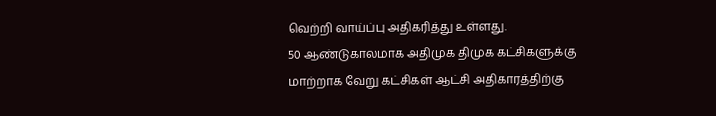வெற்றி வாய்ப்பு அதிகரித்து உள்ளது.
50 ஆண்டுகாலமாக அதிமுக திமுக கட்சிகளுக்கு மாற்றாக வேறு கட்சிகள் ஆட்சி அதிகாரத்திற்கு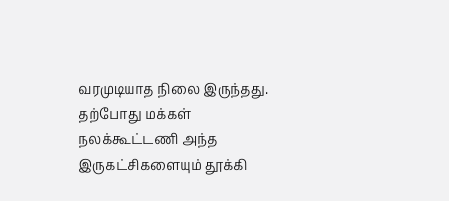வரமுடியாத நிலை இருந்தது. தற்போது மக்கள் நலக்கூட்டணி அந்த இருகட்சிகளையும் தூக்கி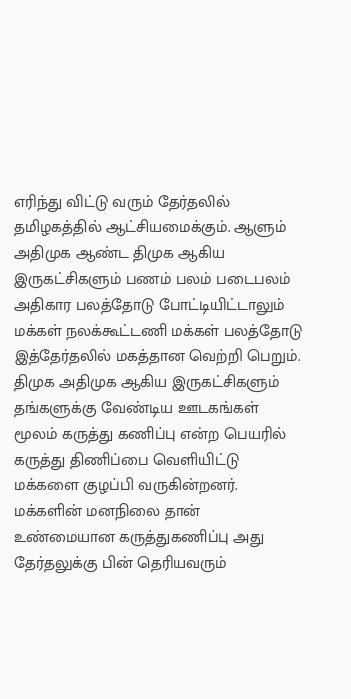எரிந்து விட்டு வரும் தேர்தலில் தமிழகத்தில் ஆட்சியமைக்கும். ஆளும் அதிமுக ஆண்ட திமுக ஆகிய இருகட்சிகளும் பணம் பலம் படைபலம் அதிகார பலத்தோடு போட்டியிட்டாலும் மக்கள் நலக்கூட்டணி மக்கள் பலத்தோடு இத்தேர்தலில் மகத்தான வெற்றி பெறும்.
திமுக அதிமுக ஆகிய இருகட்சிகளும் தங்களுக்கு வேண்டிய ஊடகங்கள் மூலம் கருத்து கணிப்பு என்ற பெயரில் கருத்து திணிப்பை வெளியிட்டு மக்களை குழப்பி வருகின்றனர். மக்களின் மனநிலை தான் உண்மையான கருத்துகணிப்பு அது தேர்தலுக்கு பின் தெரியவரும்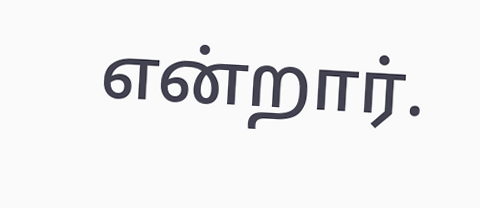என்றார்.